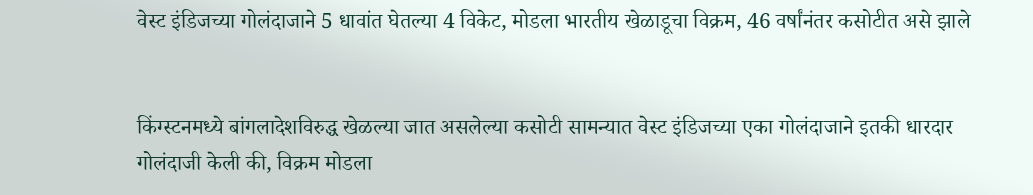वेस्ट इंडिजच्या गोलंदाजाने 5 धावांत घेतल्या 4 विकेट, मोडला भारतीय खेळाडूचा विक्रम, 46 वर्षांनंतर कसोटीत असे झाले


किंग्स्टनमध्ये बांगलादेशविरुद्ध खेळल्या जात असलेल्या कसोटी सामन्यात वेस्ट इंडिजच्या एका गोलंदाजाने इतकी धारदार गोलंदाजी केली की, विक्रम मोडला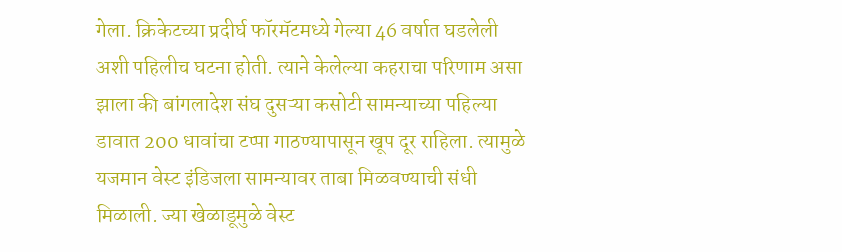गेला. क्रिकेटच्या प्रदीर्घ फॉरमॅटमध्ये गेल्या 46 वर्षात घडलेली अशी पहिलीच घटना होती. त्याने केलेल्या कहराचा परिणाम असा झाला की बांगलादेश संघ दुसऱ्या कसोटी सामन्याच्या पहिल्या डावात 200 धावांचा टप्पा गाठण्यापासून खूप दूर राहिला. त्यामुळे यजमान वेस्ट इंडिजला सामन्यावर ताबा मिळवण्याची संधी मिळाली. ज्या खेळाडूमुळे वेस्ट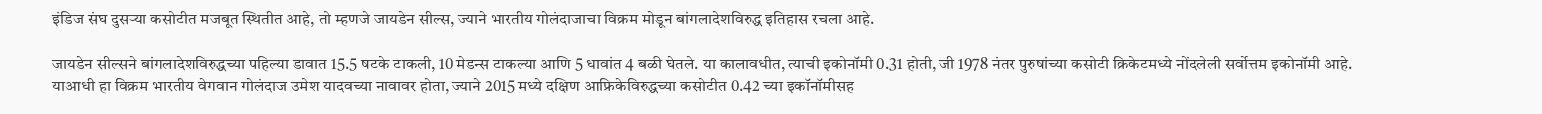इंडिज संघ दुसऱ्या कसोटीत मजबूत स्थितीत आहे, तो म्हणजे जायडेन सील्स, ज्याने भारतीय गोलंदाजाचा विक्रम मोडून बांगलादेशविरुद्ध इतिहास रचला आहे.

जायडेन सील्सने बांगलादेशविरुद्धच्या पहिल्या डावात 15.5 षटके टाकली, 10 मेडन्स टाकल्या आणि 5 धावांत 4 बळी घेतले. या कालावधीत, त्याची इकोनॉमी 0.31 होती, जी 1978 नंतर पुरुषांच्या कसोटी क्रिकेटमध्ये नोंदलेली सर्वोत्तम इकोनॉमी आहे. याआधी हा विक्रम भारतीय वेगवान गोलंदाज उमेश यादवच्या नावावर होता, ज्याने 2015 मध्ये दक्षिण आफ्रिकेविरुद्धच्या कसोटीत 0.42 च्या इकॉनॉमीसह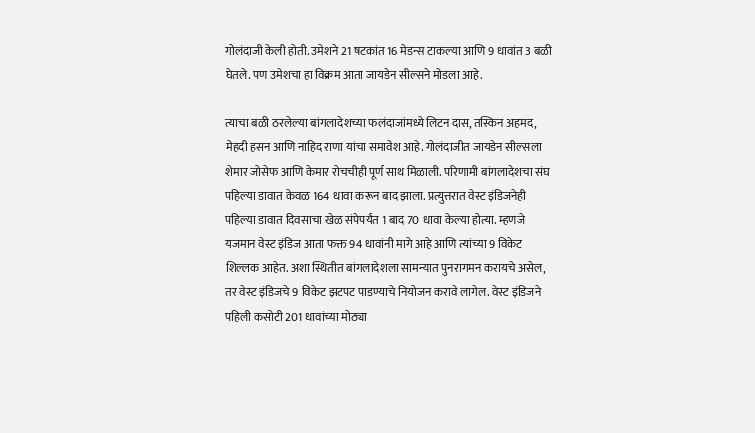गोलंदाजी केली होती. उमेशने 21 षटकांत 16 मेडन्स टाकल्या आणि 9 धावांत 3 बळी घेतले. पण उमेशचा हा विक्रम आता जायडेन सील्सने मोडला आहे.

त्याचा बळी ठरलेल्या बांगलादेशच्या फलंदाजांमध्ये लिटन दास, तस्किन अहमद, मेहदी हसन आणि नाहिद राणा यांचा समावेश आहे. गोलंदाजीत जायडेन सील्सला शेमार जोसेफ आणि केमार रोचचीही पूर्ण साथ मिळाली. परिणामी बांगलादेशचा संघ पहिल्या डावात केवळ 164 धावा करून बाद झाला. प्रत्युत्तरात वेस्ट इंडिजनेही पहिल्या डावात दिवसाचा खेळ संपेपर्यंत 1 बाद 70 धावा केल्या होत्या. म्हणजे यजमान वेस्ट इंडिज आता फक्त 94 धावांनी मागे आहे आणि त्यांच्या 9 विकेट शिल्लक आहेत. अशा स्थितीत बांगलादेशला सामन्यात पुनरागमन करायचे असेल, तर वेस्ट इंडिजचे 9 विकेट झटपट पाडण्याचे नियोजन करावे लागेल. वेस्ट इंडिजने पहिली कसोटी 201 धावांच्या मोठ्या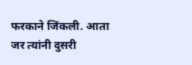फरकाने जिंकली. आता जर त्यांनी दुसरी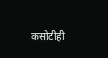कसोटीही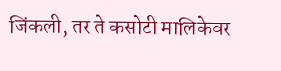जिंकली, तर ते कसोटी मालिकेवर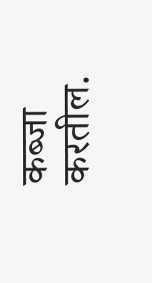कब्जा करतील.